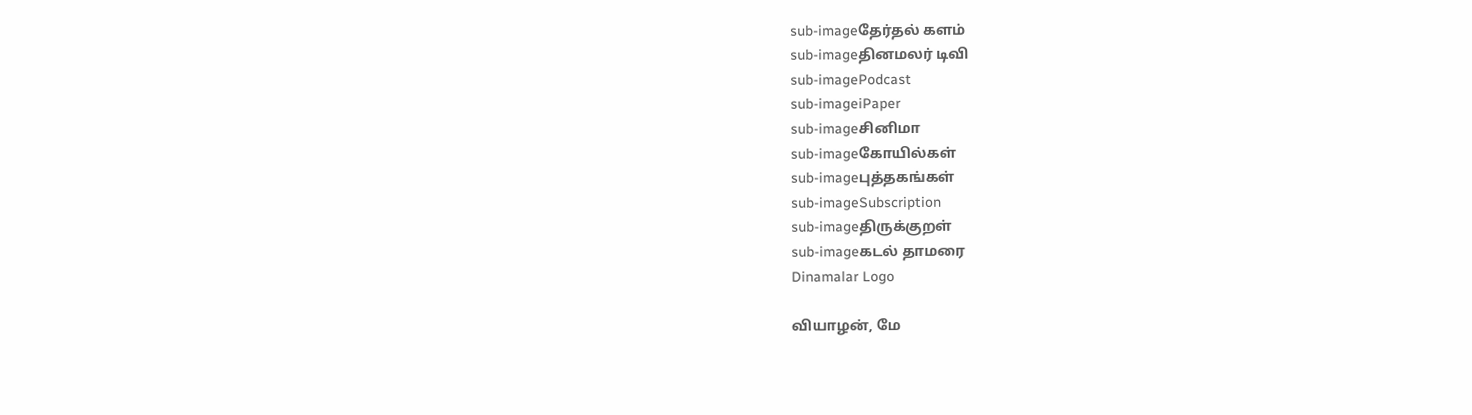sub-imageதேர்தல் களம்
sub-imageதினமலர் டிவி
sub-imagePodcast
sub-imageiPaper
sub-imageசினிமா
sub-imageகோயில்கள்
sub-imageபுத்தகங்கள்
sub-imageSubscription
sub-imageதிருக்குறள்
sub-imageகடல் தாமரை
Dinamalar Logo

வியாழன், மே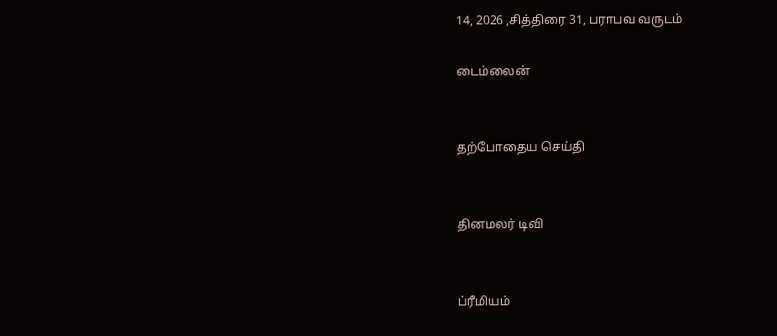14, 2026 ,சித்திரை 31, பராபவ வருடம்

டைம்லைன்


தற்போதைய செய்தி


தினமலர் டிவி


ப்ரீமியம்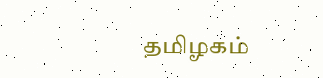தமிழகம்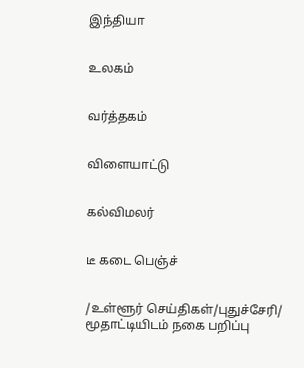இந்தியா


உலகம்


வர்த்தகம்


விளையாட்டு


கல்விமலர்


டீ கடை பெஞ்ச்


/உள்ளூர் செய்திகள்/புதுச்சேரி/ மூதாட்டியிடம் நகை பறிப்பு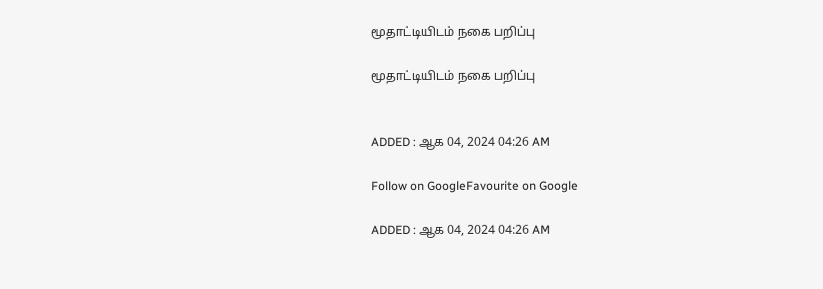மூதாட்டியிடம் நகை பறிப்பு

மூதாட்டியிடம் நகை பறிப்பு


ADDED : ஆக 04, 2024 04:26 AM

Follow on GoogleFavourite on Google

ADDED : ஆக 04, 2024 04:26 AM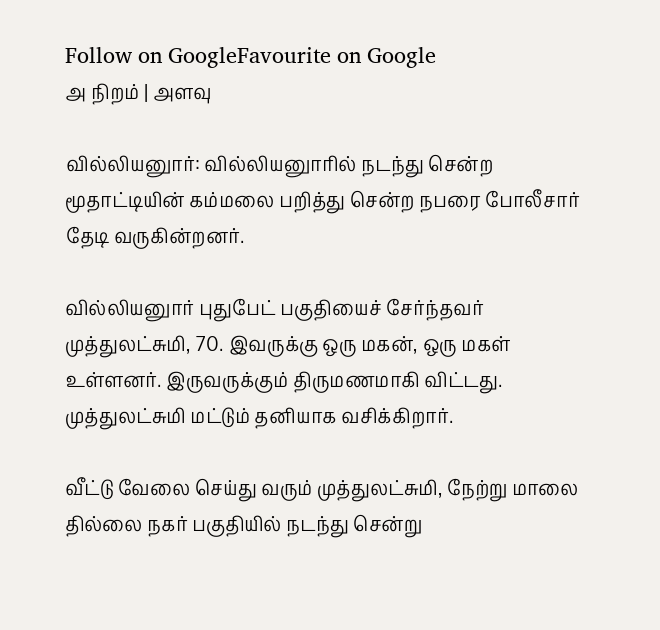Follow on GoogleFavourite on Google
அ நிறம் | அளவு

வில்லியனுார்: வில்லியனுாரில் நடந்து சென்ற மூதாட்டியின் கம்மலை பறித்து சென்ற நபரை போலீசார் தேடி வருகின்றனர்.

வில்லியனுார் புதுபேட் பகுதியைச் சேர்ந்தவர் முத்துலட்சுமி, 70. இவருக்கு ஒரு மகன், ஒரு மகள் உள்ளனர். இருவருக்கும் திருமணமாகி விட்டது. முத்துலட்சுமி மட்டும் தனியாக வசிக்கிறார்.

வீட்டு வேலை செய்து வரும் முத்துலட்சுமி, நேற்று மாலை தில்லை நகர் பகுதியில் நடந்து சென்று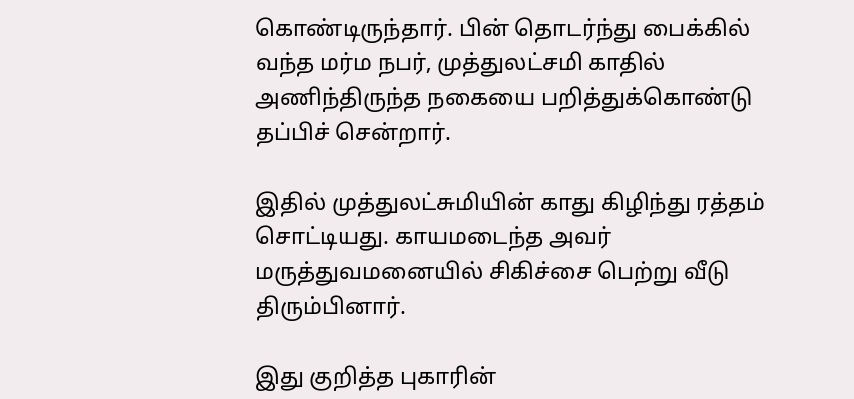கொண்டிருந்தார். பின் தொடர்ந்து பைக்கில் வந்த மர்ம நபர், முத்துலட்சமி காதில் அணிந்திருந்த நகையை பறித்துக்கொண்டு தப்பிச் சென்றார்.

இதில் முத்துலட்சுமியின் காது கிழிந்து ரத்தம் சொட்டியது. காயமடைந்த அவர் மருத்துவமனையில் சிகிச்சை பெற்று வீடு திரும்பினார்.

இது குறித்த புகாரின்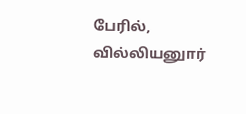பேரில், வில்லியனுார்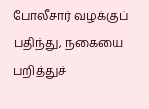போலீசார் வழக்குப் பதிந்து, நகையை பறித்துச்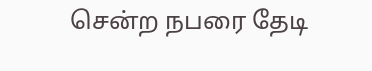சென்ற நபரை தேடி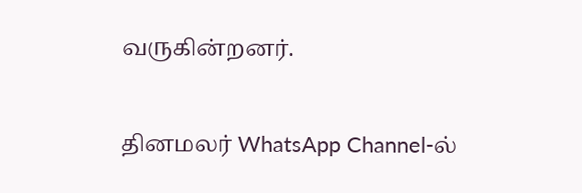வருகின்றனர்.

தினமலர் WhatsApp Channel-ல்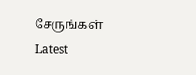சேருங்கள்
Latest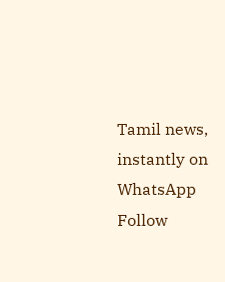Tamil news, instantly on WhatsApp
Follow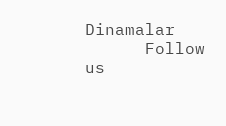Dinamalar
      Follow us